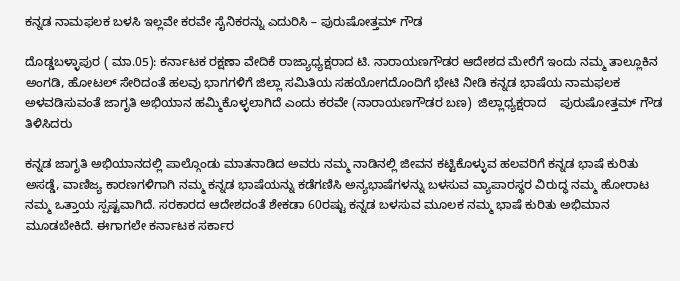ಕನ್ನಡ ನಾಮಫಲಕ ಬಳಸಿ ಇಲ್ಲವೇ ಕರವೇ ಸೈನಿಕರನ್ನು ಎದುರಿಸಿ – ಪುರುಷೋತ್ತಮ್ ಗೌಡ

ದೊಡ್ಡಬಳ್ಳಾಪುರ ( ಮಾ.05): ಕರ್ನಾಟಕ ರಕ್ಷಣಾ ವೇದಿಕೆ ರಾಜ್ಯಾಧ್ಯಕ್ಷರಾದ ಟಿ. ನಾರಾಯಣಗೌಡರ ಆದೇಶದ ಮೇರೆಗೆ ಇಂದು ನಮ್ಮ ತಾಲ್ಲೂಕಿನ ಅಂಗಡಿ, ಹೋಟಲ್ ಸೇರಿದಂತೆ ಹಲವು ಭಾಗಗಳಿಗೆ ಜಿಲ್ಲಾ ಸಮಿತಿಯ ಸಹಯೋಗದೊಂದಿಗೆ ಭೇಟಿ ನೀಡಿ ಕನ್ನಡ ಭಾಷೆಯ ನಾಮಫಲಕ ಅಳವಡಿಸುವಂತೆ ಜಾಗೃತಿ ಅಭಿಯಾನ ಹಮ್ಮಿಕೊಳ್ಳಲಾಗಿದೆ ಎಂದು ಕರವೇ (ನಾರಾಯಣಗೌಡರ ಬಣ)  ಜಿಲ್ಲಾಧ್ಯಕ್ಷರಾದ    ಪುರುಷೋತ್ತಮ್ ಗೌಡ ತಿಳಿಸಿದರು

ಕನ್ನಡ ಜಾಗೃತಿ ಅಭಿಯಾನದಲ್ಲಿ ಪಾಲ್ಗೊಂಡು ಮಾತನಾಡಿದ ಅವರು ನಮ್ಮ ನಾಡಿನಲ್ಲಿ ಜೀವನ ಕಟ್ಟಿಕೊಳ್ಳುವ ಹಲವರಿಗೆ ಕನ್ನಡ ಭಾಷೆ ಕುರಿತು ಅಸಡ್ಡೆ, ವಾಣಿಜ್ಯ ಕಾರಣಗಳಿಗಾಗಿ ನಮ್ಮ ಕನ್ನಡ ಭಾಷೆಯನ್ನು ಕಡೆಗಣಿಸಿ ಅನ್ಯಭಾಷೆಗಳನ್ನು ಬಳಸುವ ವ್ಯಾಪಾರಸ್ಥರ ವಿರುದ್ಧ ನಮ್ಮ ಹೋರಾಟ ನಮ್ಮ ಒತ್ತಾಯ ಸ್ಪಷ್ಟವಾಗಿದೆ. ಸರಕಾರದ ಆದೇಶದಂತೆ ಶೇಕಡಾ 60ರಷ್ಟು ಕನ್ನಡ ಬಳಸುವ ಮೂಲಕ ನಮ್ಮ ಭಾಷೆ ಕುರಿತು ಅಭಿಮಾನ ಮೂಡಬೇಕಿದೆ. ಈಗಾಗಲೇ ಕರ್ನಾಟಕ ಸರ್ಕಾರ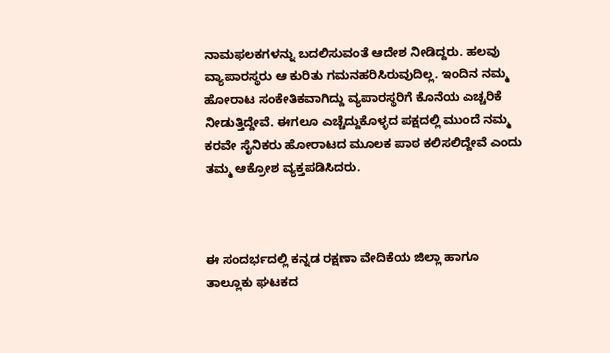ನಾಮಫಲಕಗಳನ್ನು ಬದಲಿಸುವಂತೆ ಆದೇಶ ನೀಡಿದ್ದರು. ಹಲವು ವ್ಯಾಪಾರಸ್ಥರು ಆ ಕುರಿತು ಗಮನಹರಿಸಿರುವುದಿಲ್ಲ. ಇಂದಿನ ನಮ್ಮ ಹೋರಾಟ ಸಂಕೇತಿಕವಾಗಿದ್ದು ವ್ಯಪಾರಸ್ಥರಿಗೆ ಕೊನೆಯ ಎಚ್ಚರಿಕೆ ನೀಡುತ್ತಿದ್ದೇವೆ. ಈಗಲೂ ಎಚ್ಚೆದ್ದುಕೊಳ್ಳದ ಪಕ್ಷದಲ್ಲಿ ಮುಂದೆ ನಮ್ಮ ಕರವೇ ಸೈನಿಕರು ಹೋರಾಟದ ಮೂಲಕ ಪಾಠ ಕಲಿಸಲಿದ್ದೇವೆ ಎಂದು ತಮ್ಮ ಆಕ್ರೋಶ ವ್ಯಕ್ತಪಡಿಸಿದರು.



ಈ ಸಂದರ್ಭದಲ್ಲಿ ಕನ್ನಡ ರಕ್ಷಣಾ ವೇದಿಕೆಯ ಜಿಲ್ಲಾ ಹಾಗೂ ತಾಲ್ಲೂಕು ಘಟಕದ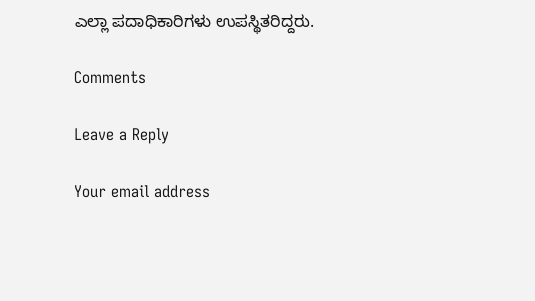ಎಲ್ಲಾ ಪದಾಧಿಕಾರಿಗಳು ಉಪಸ್ಥಿತರಿದ್ದರು.

Comments

Leave a Reply

Your email address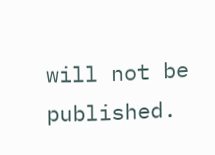will not be published.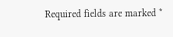Required fields are marked *